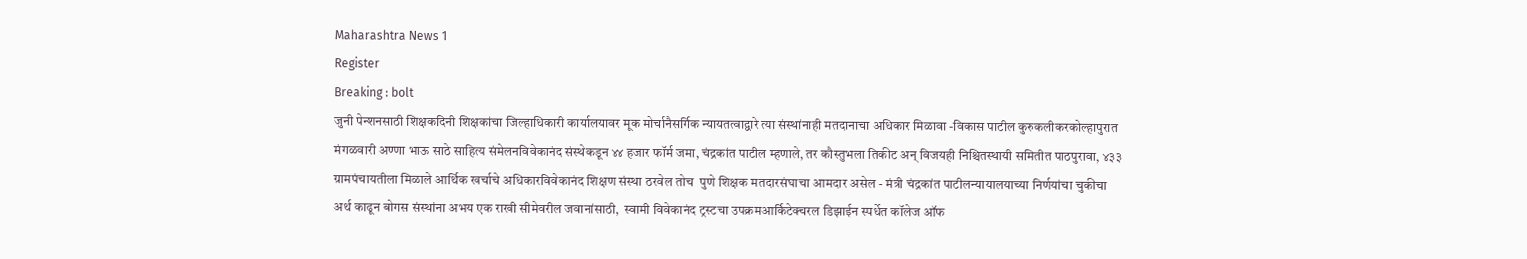Maharashtra News 1
Register
Breaking : bolt
जुनी पेन्शनसाठी शिक्षकदिनी शिक्षकांचा जिल्हाधिकारी कार्यालयावर मूक मोर्चानैसर्गिक न्यायतत्वाद्वारे त्या संस्थांनाही मतदानाचा अधिकार मिळावा -विकास पाटील कुरुकलीकरकोल्हापुरात मंगळवारी अण्णा भाऊ साठे साहित्य संमेलनविवेकानंद संस्थेकडून ४४ हजार फॉर्म जमा, चंद्रकांत पाटील म्हणाले, तर कौस्तुभला तिकीट अन् विजयही निश्चितस्थायी समितीत पाठपुरावा, ४३३ ग्रामपंचायतीला मिळाले आर्थिक खर्चाचे अधिकारविवेकानंद शिक्षण संस्था ठरवेल तोच  पुणे शिक्षक मतदारसंघाचा आमदार असेल - मंत्री चंद्रकांत पाटीलन्यायालयाच्या निर्णयांचा चुकीचा अर्थ काढून बोगस संस्थांना अभय एक राखी सीमेवरील जवानांसाठी,  स्वामी विवेकानंद ट्रस्टचा उपक्रमआर्किटेक्चरल डिझाईन स्पर्धेत कॉलेज ऑफ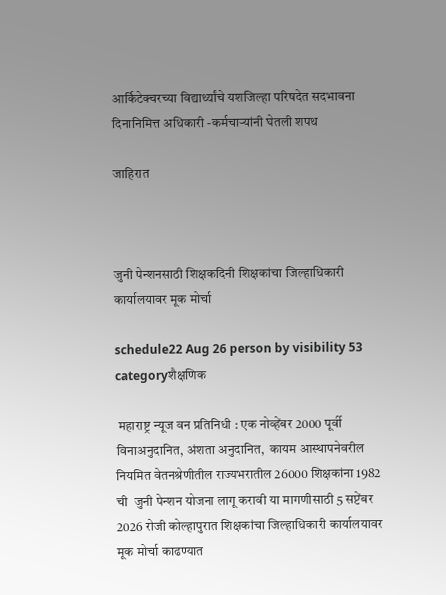आर्किटेक्चरच्या विद्यार्थ्यांचे यशजिल्हा परिषदेत सदभावना दिनानिमित्त अधिकारी -कर्मचाऱ्यांनी घेतली शपथ

जाहिरात



जुनी पेन्शनसाठी शिक्षकदिनी शिक्षकांचा जिल्हाधिकारी कार्यालयावर मूक मोर्चा

schedule22 Aug 26 person by visibility 53 categoryशैक्षणिक

 महाराष्ट्र न्यूज वन प्रतिनिधी : एक नोव्हेंबर 2000 पूर्वी विनाअनुदानित, अंशता अनुदानित,  कायम आस्थापनेवरील नियमित वेतनश्रेणीतील राज्यभरातील 26000 शिक्षकांना 1982 ची  जुनी पेन्शन योजना लागू करावी या मागणीसाठी 5 सप्टेंबर 2026 रोजी कोल्हापुरात शिक्षकांचा जिल्हाधिकारी कार्यालयावर मूक मोर्चा काढण्यात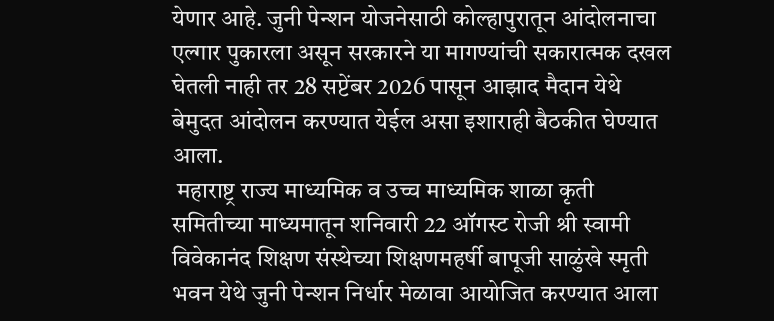येणार आहे. जुनी पेन्शन योजनेसाठी कोल्हापुरातून आंदोलनाचा एल्गार पुकारला असून सरकारने या मागण्यांची सकारात्मक दखल घेतली नाही तर 28 सप्टेंबर 2026 पासून आझाद मैदान येथे बेमुदत आंदोलन करण्यात येईल असा इशाराही बैठकीत घेण्यात आला.
 महाराष्ट्र राज्य माध्यमिक व उच्च माध्यमिक शाळा कृती समितीच्या माध्यमातून शनिवारी 22 ऑगस्ट रोजी श्री स्वामी विवेकानंद शिक्षण संस्थेच्या शिक्षणमहर्षी बापूजी साळुंखे स्मृती भवन येथे जुनी पेन्शन निर्धार मेळावा आयोजित करण्यात आला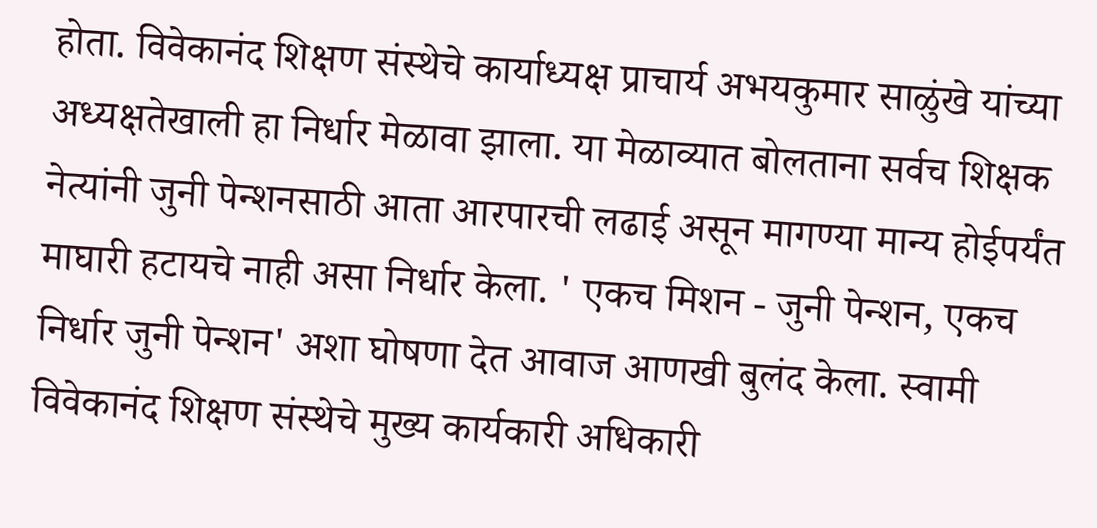होता. विवेकानंद शिक्षण संस्थेचे कार्याध्यक्ष प्राचार्य अभयकुमार साळुंखे यांच्या अध्यक्षतेखाली हा निर्धार मेळावा झाला. या मेळाव्यात बोलताना सर्वच शिक्षक नेत्यांनी जुनी पेन्शनसाठी आता आरपारची लढाई असून मागण्या मान्य होईपर्यंत माघारी हटायचे नाही असा निर्धार केला. ' एकच मिशन - जुनी पेन्शन, एकच निर्धार जुनी पेन्शन' अशा घोषणा देत आवाज आणखी बुलंद केला. स्वामी विवेकानंद शिक्षण संस्थेचे मुख्य कार्यकारी अधिकारी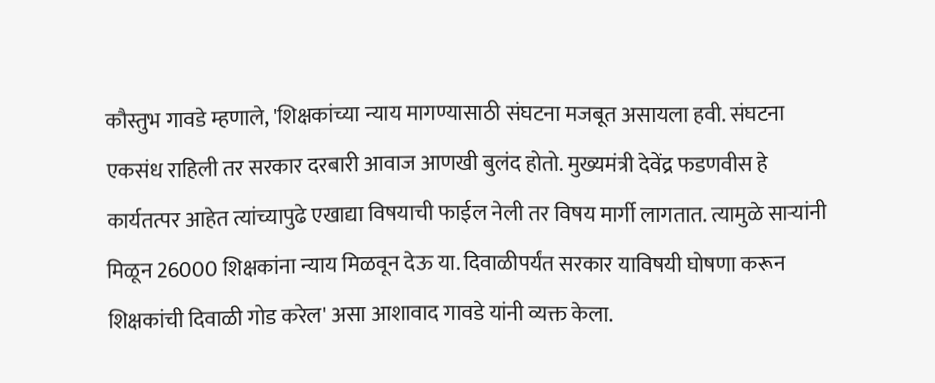कौस्तुभ गावडे म्हणाले, 'शिक्षकांच्या न्याय मागण्यासाठी संघटना मजबूत असायला हवी. संघटना एकसंध राहिली तर सरकार दरबारी आवाज आणखी बुलंद होतो. मुख्यमंत्री देवेंद्र फडणवीस हे कार्यतत्पर आहेत त्यांच्यापुढे एखाद्या विषयाची फाईल नेली तर विषय मार्गी लागतात. त्यामुळे साऱ्यांनी मिळून 26000 शिक्षकांना न्याय मिळवून देऊ या. दिवाळीपर्यंत सरकार याविषयी घोषणा करून शिक्षकांची दिवाळी गोड करेल' असा आशावाद गावडे यांनी व्यक्त केला.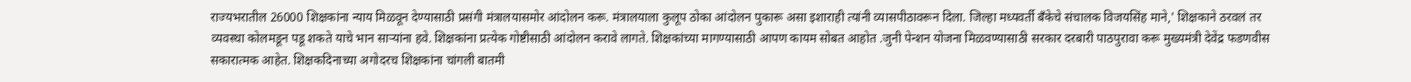राज्यभरातील 26000 शिक्षकांना न्याय मिळवून देण्यासाठी प्रसंगी मंत्रालयासमोर आंदोलन करू. मंत्रालयाला कुलूप ठोका आंदोलन पुकारू असा इशाराही त्यांनी व्यासपीठावरून दिला. जिल्हा मध्यवर्ती बँकेचे संचालक विजयसिंह माने,' शिक्षकाने ठरवलं तर व्यवस्था कोलमडून पडू शकते याचे भान साऱ्यांना हवे. शिक्षकांना प्रत्येक गोष्टीसाठी आंदोलन करावे लागते. शिक्षकांच्या मागण्यासाठी आपण कायम सोबत आहोत .जुनी पेन्शन योजना मिळवण्यासाठी सरकार दरबारी पाठपुरावा करू मुख्यमंत्री देवेंद्र फडणवीस सकारात्मक आहेत. शिक्षकदिनाच्या अगोदरच शिक्षकांना चांगली बातमी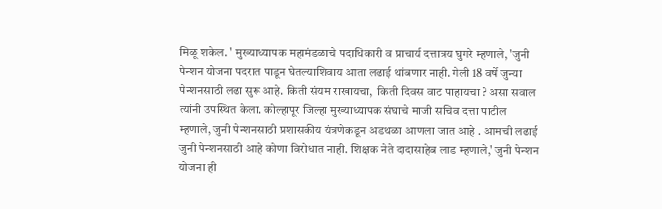मिळू शकेल. ' मुख्याध्यापक महामंडळाचे पदाधिकारी व प्राचार्य दत्तात्रय घुगरे म्हणाले, 'जुनी पेन्शन योजना पदरात पाडून घेतल्याशिवाय आता लढाई थांबणार नाही. गेली 18 वर्षे जुन्या पेन्शनसाठी लढा सुरू आहे. किती संयम राखायचा,  किती दिवस वाट पाहायचा ? असा सवाल त्यांनी उपस्थित केला. कोल्हापूर जिल्हा मुख्याध्यापक संघाचे माजी सचिव दत्ता पाटील म्हणाले, जुनी पेन्शनसाठी प्रशासकीय यंत्रणेकडून अडथळा आणला जात आहे . आमची लढाई जुनी पेन्शनसाठी आहे कोणा विरोधात नाही. शिक्षक नेते दादासाहेब लाड म्हणाले,' जुनी पेन्शन योजना ही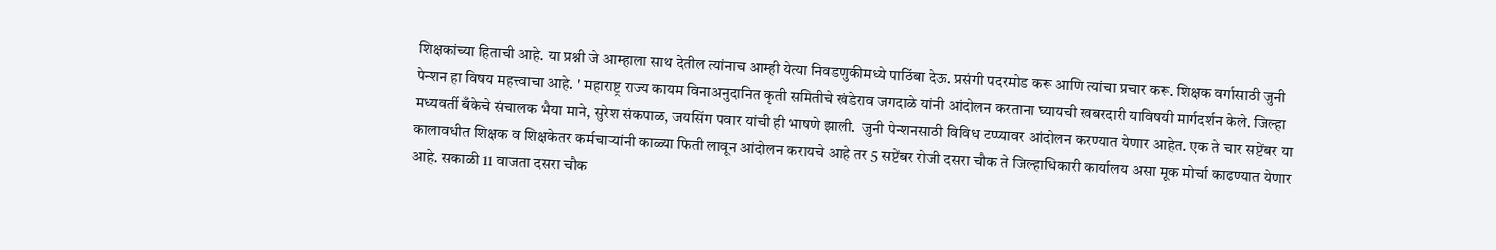शिक्षकांच्या हिताची आहे. या प्रश्नी जे आम्हाला साथ देतील त्यांनाच आम्ही येत्या निवडणुकीमध्ये पाठिंबा देऊ. प्रसंगी पदरमोड करू आणि त्यांचा प्रचार करू. शिक्षक वर्गासाठी जुनी पेन्शन हा विषय महत्त्वाचा आहे. ' महाराष्ट्र राज्य कायम विनाअनुदानित कृती समितीचे खंडेराव जगदाळे यांनी आंदोलन करताना घ्यायची खबरदारी याविषयी मार्गदर्शन केले. जिल्हा मध्यवर्ती बँकेचे संचालक भैया माने, सुरेश संकपाळ, जयसिंग पवार यांची ही भाषणे झाली.  जुनी पेन्शनसाठी विविध टप्प्यावर आंदोलन करण्यात येणार आहेत. एक ते चार सप्टेंबर या कालावधीत शिक्षक व शिक्षकेतर कर्मचाऱ्यांनी काळ्या फिती लावून आंदोलन करायचे आहे तर 5 सप्टेंबर रोजी दसरा चौक ते जिल्हाधिकारी कार्यालय असा मूक मोर्चा काढण्यात येणार आहे. सकाळी 11 वाजता दसरा चौक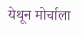येथून मोर्चाला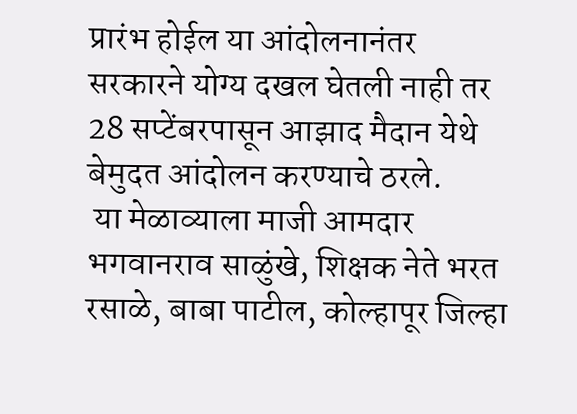प्रारंभ होईल या आंदोलनानंतर सरकारने योग्य दखल घेतली नाही तर 28 सप्टेंबरपासून आझाद मैदान येथे बेमुदत आंदोलन करण्याचे ठरले.
 या मेळाव्याला माजी आमदार भगवानराव साळुंखे, शिक्षक नेते भरत रसाळे, बाबा पाटील, कोल्हापूर जिल्हा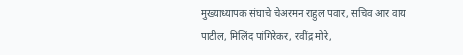मुख्याध्यापक संघाचे चेअरमन राहुल पवार, सचिव आर वाय पाटील, मिलिंद पांगिरेकर, रवींद्र मोरे,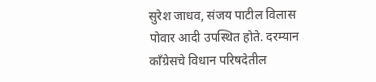सुरेश जाधव, संजय पाटील विलास पोवार आदी उपस्थित होते. दरम्यान काँग्रेसचे विधान परिषदेतील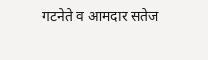गटनेते व आमदार सतेज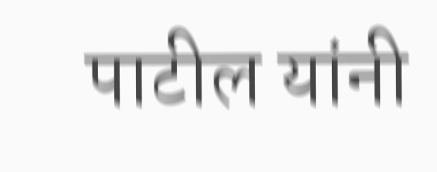पाटील यांनी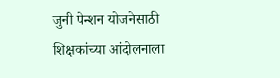जुनी पेन्शन योजनेसाठी शिक्षकांच्या आंदोलनाला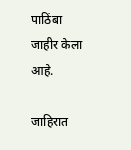पाठिंबा जाहीर केला आहे.

जाहिरात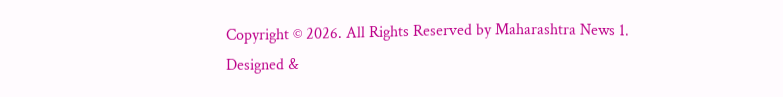Copyright © 2026. All Rights Reserved by Maharashtra News 1.
Designed &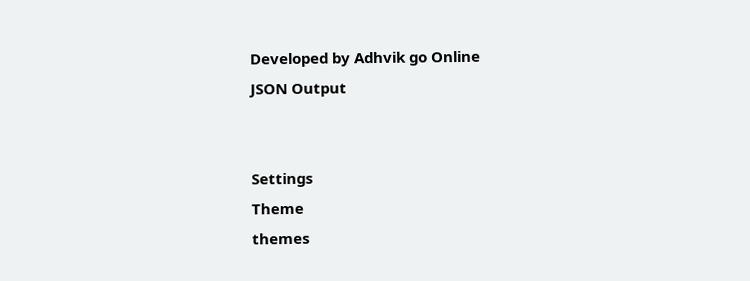Developed by Adhvik go Online
JSON Output


Settings
Theme
themes